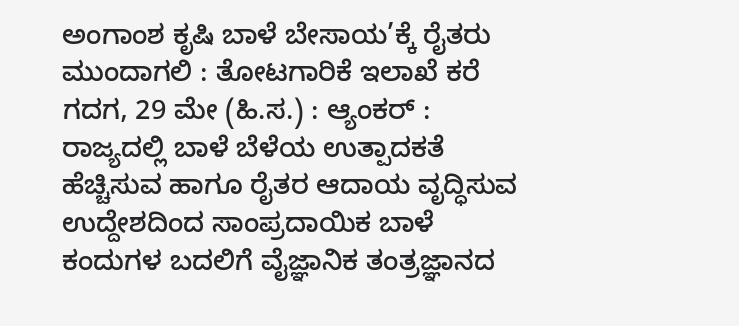ಅಂಗಾಂಶ ಕೃಷಿ ಬಾಳೆ ಬೇಸಾಯ’ಕ್ಕೆ ರೈತರು ಮುಂದಾಗಲಿ : ತೋಟಗಾರಿಕೆ ಇಲಾಖೆ ಕರೆ
ಗದಗ, 29 ಮೇ (ಹಿ.ಸ.) : ಆ್ಯಂಕರ್ : ರಾಜ್ಯದಲ್ಲಿ ಬಾಳೆ ಬೆಳೆಯ ಉತ್ಪಾದಕತೆ ಹೆಚ್ಚಿಸುವ ಹಾಗೂ ರೈತರ ಆದಾಯ ವೃದ್ಧಿಸುವ ಉದ್ದೇಶದಿಂದ ಸಾಂಪ್ರದಾಯಿಕ ಬಾಳೆ ಕಂದುಗಳ ಬದಲಿಗೆ ವೈಜ್ಞಾನಿಕ ತಂತ್ರಜ್ಞಾನದ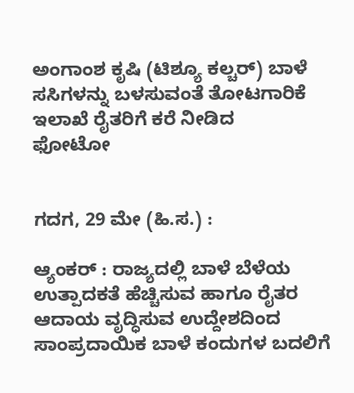ಅಂಗಾಂಶ ಕೃಷಿ (ಟಿಶ್ಯೂ ಕಲ್ಚರ್) ಬಾಳೆ ಸಸಿಗಳನ್ನು ಬಳಸುವಂತೆ ತೋಟಗಾರಿಕೆ ಇಲಾಖೆ ರೈತರಿಗೆ ಕರೆ ನೀಡಿದ
ಫೋಟೋ


ಗದಗ, 29 ಮೇ (ಹಿ.ಸ.) :

ಆ್ಯಂಕರ್ : ರಾಜ್ಯದಲ್ಲಿ ಬಾಳೆ ಬೆಳೆಯ ಉತ್ಪಾದಕತೆ ಹೆಚ್ಚಿಸುವ ಹಾಗೂ ರೈತರ ಆದಾಯ ವೃದ್ಧಿಸುವ ಉದ್ದೇಶದಿಂದ ಸಾಂಪ್ರದಾಯಿಕ ಬಾಳೆ ಕಂದುಗಳ ಬದಲಿಗೆ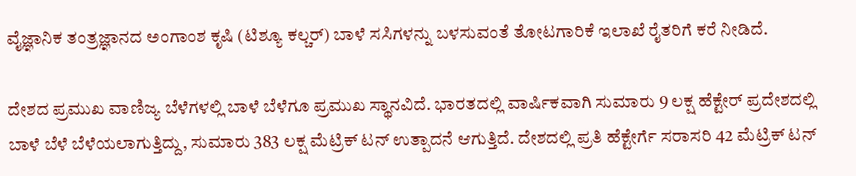ವೈಜ್ಞಾನಿಕ ತಂತ್ರಜ್ಞಾನದ ಅಂಗಾಂಶ ಕೃಷಿ (ಟಿಶ್ಯೂ ಕಲ್ಚರ್) ಬಾಳೆ ಸಸಿಗಳನ್ನು ಬಳಸುವಂತೆ ತೋಟಗಾರಿಕೆ ಇಲಾಖೆ ರೈತರಿಗೆ ಕರೆ ನೀಡಿದೆ.

ದೇಶದ ಪ್ರಮುಖ ವಾಣಿಜ್ಯ ಬೆಳೆಗಳಲ್ಲಿ ಬಾಳೆ ಬೆಳೆಗೂ ಪ್ರಮುಖ ಸ್ಥಾನವಿದೆ. ಭಾರತದಲ್ಲಿ ವಾರ್ಷಿಕವಾಗಿ ಸುಮಾರು 9 ಲಕ್ಷ ಹೆಕ್ಟೇರ್ ಪ್ರದೇಶದಲ್ಲಿ ಬಾಳೆ ಬೆಳೆ ಬೆಳೆಯಲಾಗುತ್ತಿದ್ದು, ಸುಮಾರು 383 ಲಕ್ಷ ಮೆಟ್ರಿಕ್ ಟನ್ ಉತ್ಪಾದನೆ ಆಗುತ್ತಿದೆ. ದೇಶದಲ್ಲಿ ಪ್ರತಿ ಹೆಕ್ಟೇರ್ಗೆ ಸರಾಸರಿ 42 ಮೆಟ್ರಿಕ್ ಟನ್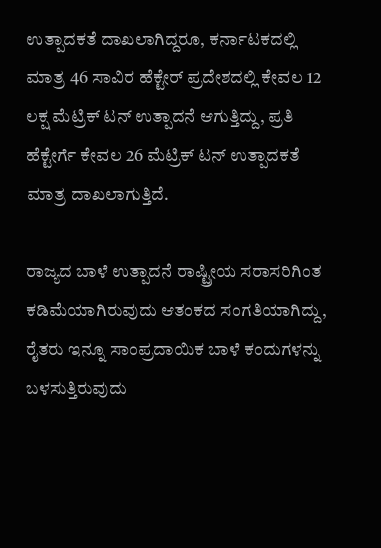ಉತ್ಪಾದಕತೆ ದಾಖಲಾಗಿದ್ದರೂ, ಕರ್ನಾಟಕದಲ್ಲಿ ಮಾತ್ರ 46 ಸಾವಿರ ಹೆಕ್ಟೇರ್ ಪ್ರದೇಶದಲ್ಲಿ ಕೇವಲ 12 ಲಕ್ಷ ಮೆಟ್ರಿಕ್ ಟನ್ ಉತ್ಪಾದನೆ ಆಗುತ್ತಿದ್ದು, ಪ್ರತಿ ಹೆಕ್ಟೇರ್ಗೆ ಕೇವಲ 26 ಮೆಟ್ರಿಕ್ ಟನ್ ಉತ್ಪಾದಕತೆ ಮಾತ್ರ ದಾಖಲಾಗುತ್ತಿದೆ.

ರಾಜ್ಯದ ಬಾಳೆ ಉತ್ಪಾದನೆ ರಾಷ್ಟ್ರೀಯ ಸರಾಸರಿಗಿಂತ ಕಡಿಮೆಯಾಗಿರುವುದು ಆತಂಕದ ಸಂಗತಿಯಾಗಿದ್ದು, ರೈತರು ಇನ್ನೂ ಸಾಂಪ್ರದಾಯಿಕ ಬಾಳೆ ಕಂದುಗಳನ್ನು ಬಳಸುತ್ತಿರುವುದು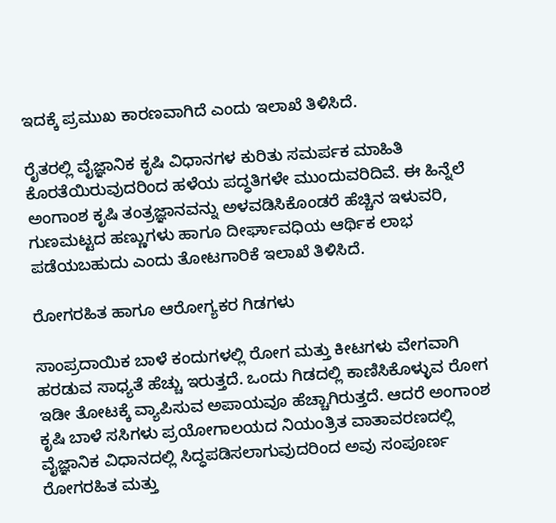ಇದಕ್ಕೆ ಪ್ರಮುಖ ಕಾರಣವಾಗಿದೆ ಎಂದು ಇಲಾಖೆ ತಿಳಿಸಿದೆ.

ರೈತರಲ್ಲಿ ವೈಜ್ಞಾನಿಕ ಕೃಷಿ ವಿಧಾನಗಳ ಕುರಿತು ಸಮರ್ಪಕ ಮಾಹಿತಿ ಕೊರತೆಯಿರುವುದರಿಂದ ಹಳೆಯ ಪದ್ಧತಿಗಳೇ ಮುಂದುವರಿದಿವೆ. ಈ ಹಿನ್ನೆಲೆ ಅಂಗಾಂಶ ಕೃಷಿ ತಂತ್ರಜ್ಞಾನವನ್ನು ಅಳವಡಿಸಿಕೊಂಡರೆ ಹೆಚ್ಚಿನ ಇಳುವರಿ, ಗುಣಮಟ್ಟದ ಹಣ್ಣುಗಳು ಹಾಗೂ ದೀರ್ಘಾವಧಿಯ ಆರ್ಥಿಕ ಲಾಭ ಪಡೆಯಬಹುದು ಎಂದು ತೋಟಗಾರಿಕೆ ಇಲಾಖೆ ತಿಳಿಸಿದೆ.

ರೋಗರಹಿತ ಹಾಗೂ ಆರೋಗ್ಯಕರ ಗಿಡಗಳು

ಸಾಂಪ್ರದಾಯಿಕ ಬಾಳೆ ಕಂದುಗಳಲ್ಲಿ ರೋಗ ಮತ್ತು ಕೀಟಗಳು ವೇಗವಾಗಿ ಹರಡುವ ಸಾಧ್ಯತೆ ಹೆಚ್ಚು ಇರುತ್ತದೆ. ಒಂದು ಗಿಡದಲ್ಲಿ ಕಾಣಿಸಿಕೊಳ್ಳುವ ರೋಗ ಇಡೀ ತೋಟಕ್ಕೆ ವ್ಯಾಪಿಸುವ ಅಪಾಯವೂ ಹೆಚ್ಚಾಗಿರುತ್ತದೆ. ಆದರೆ ಅಂಗಾಂಶ ಕೃಷಿ ಬಾಳೆ ಸಸಿಗಳು ಪ್ರಯೋಗಾಲಯದ ನಿಯಂತ್ರಿತ ವಾತಾವರಣದಲ್ಲಿ ವೈಜ್ಞಾನಿಕ ವಿಧಾನದಲ್ಲಿ ಸಿದ್ಧಪಡಿಸಲಾಗುವುದರಿಂದ ಅವು ಸಂಪೂರ್ಣ ರೋಗರಹಿತ ಮತ್ತು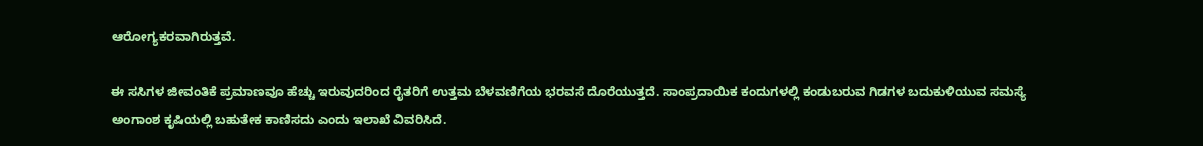ಆರೋಗ್ಯಕರವಾಗಿರುತ್ತವೆ.

ಈ ಸಸಿಗಳ ಜೀವಂತಿಕೆ ಪ್ರಮಾಣವೂ ಹೆಚ್ಚು ಇರುವುದರಿಂದ ರೈತರಿಗೆ ಉತ್ತಮ ಬೆಳವಣಿಗೆಯ ಭರವಸೆ ದೊರೆಯುತ್ತದೆ. ಸಾಂಪ್ರದಾಯಿಕ ಕಂದುಗಳಲ್ಲಿ ಕಂಡುಬರುವ ಗಿಡಗಳ ಬದುಕುಳಿಯುವ ಸಮಸ್ಯೆ ಅಂಗಾಂಶ ಕೃಷಿಯಲ್ಲಿ ಬಹುತೇಕ ಕಾಣಿಸದು ಎಂದು ಇಲಾಖೆ ವಿವರಿಸಿದೆ.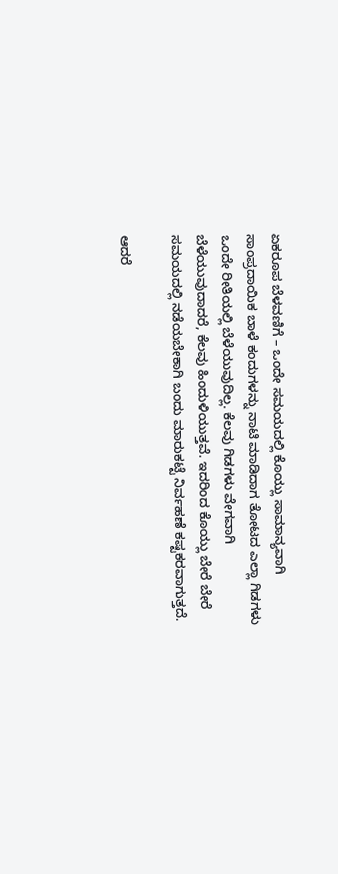ಏಕರೂಪ ಬೆಳವಣಿಗೆ – ಒಂದೇ ಸಮಯದಲ್ಲಿ ಕೊಯ್ಲು ಸಾಮಾನ್ಯವಾಗಿ ಸಾಂಪ್ರದಾಯಿಕ ಬಾಳೆ ಕಂದುಗಳನ್ನು ನಾಟಿ ಮಾಡಿದಾಗ ತೋಟದ ಎಲ್ಲಾ ಗಿಡಗಳು ಒಂದೇ ರೀತಿಯಲ್ಲಿ ಬೆಳೆಯುವುದಿಲ್ಲ. ಕೆಲವು ಗಿಡಗಳು ವೇಗವಾಗಿ ಬೆಳೆಯುವುದಾದರೆ, ಕೆಲವು ಹಿಂದುಳಿಯುತ್ತವೆ. ಇದರಿಂದ ಕೊಯ್ಲು ಬೇರೆ ಬೇರೆ ಸಮಯದಲ್ಲಿ ನಡೆಯಬೇಕಾಗಿ ಬಂದು ಮಾರುಕಟ್ಟೆ ನಿರ್ವಹಣೆ ಕಷ್ಟಕರವಾಗುತ್ತದೆ.

ಆದರೆ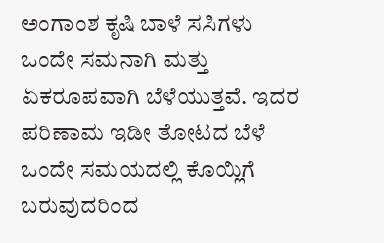ಅಂಗಾಂಶ ಕೃಷಿ ಬಾಳೆ ಸಸಿಗಳು ಒಂದೇ ಸಮನಾಗಿ ಮತ್ತು ಏಕರೂಪವಾಗಿ ಬೆಳೆಯುತ್ತವೆ. ಇದರ ಪರಿಣಾಮ ಇಡೀ ತೋಟದ ಬೆಳೆ ಒಂದೇ ಸಮಯದಲ್ಲಿ ಕೊಯ್ಲಿಗೆ ಬರುವುದರಿಂದ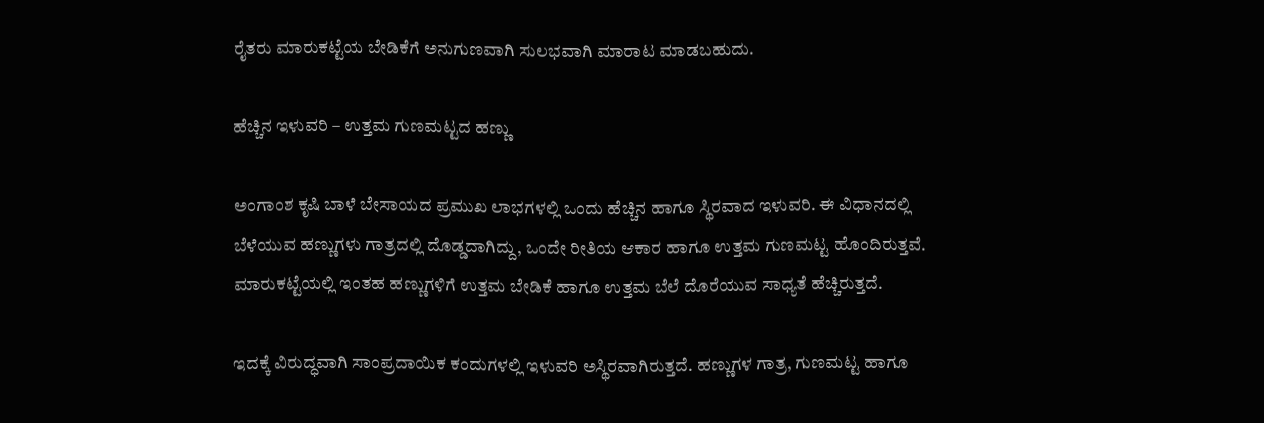ರೈತರು ಮಾರುಕಟ್ಟೆಯ ಬೇಡಿಕೆಗೆ ಅನುಗುಣವಾಗಿ ಸುಲಭವಾಗಿ ಮಾರಾಟ ಮಾಡಬಹುದು.

ಹೆಚ್ಚಿನ ಇಳುವರಿ – ಉತ್ತಮ ಗುಣಮಟ್ಟದ ಹಣ್ಣು

ಅಂಗಾಂಶ ಕೃಷಿ ಬಾಳೆ ಬೇಸಾಯದ ಪ್ರಮುಖ ಲಾಭಗಳಲ್ಲಿ ಒಂದು ಹೆಚ್ಚಿನ ಹಾಗೂ ಸ್ಥಿರವಾದ ಇಳುವರಿ. ಈ ವಿಧಾನದಲ್ಲಿ ಬೆಳೆಯುವ ಹಣ್ಣುಗಳು ಗಾತ್ರದಲ್ಲಿ ದೊಡ್ಡದಾಗಿದ್ದು, ಒಂದೇ ರೀತಿಯ ಆಕಾರ ಹಾಗೂ ಉತ್ತಮ ಗುಣಮಟ್ಟ ಹೊಂದಿರುತ್ತವೆ. ಮಾರುಕಟ್ಟೆಯಲ್ಲಿ ಇಂತಹ ಹಣ್ಣುಗಳಿಗೆ ಉತ್ತಮ ಬೇಡಿಕೆ ಹಾಗೂ ಉತ್ತಮ ಬೆಲೆ ದೊರೆಯುವ ಸಾಧ್ಯತೆ ಹೆಚ್ಚಿರುತ್ತದೆ.

ಇದಕ್ಕೆ ವಿರುದ್ಧವಾಗಿ ಸಾಂಪ್ರದಾಯಿಕ ಕಂದುಗಳಲ್ಲಿ ಇಳುವರಿ ಅಸ್ಥಿರವಾಗಿರುತ್ತದೆ. ಹಣ್ಣುಗಳ ಗಾತ್ರ, ಗುಣಮಟ್ಟ ಹಾಗೂ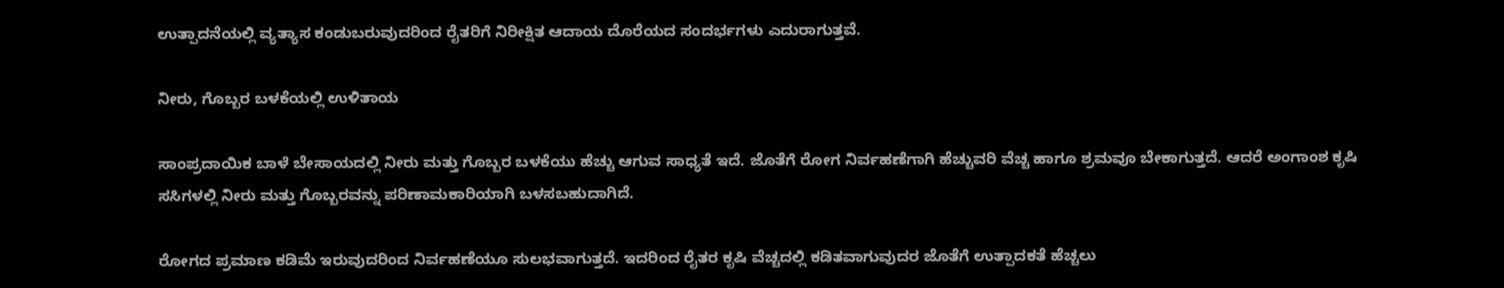ಉತ್ಪಾದನೆಯಲ್ಲಿ ವ್ಯತ್ಯಾಸ ಕಂಡುಬರುವುದರಿಂದ ರೈತರಿಗೆ ನಿರೀಕ್ಷಿತ ಆದಾಯ ದೊರೆಯದ ಸಂದರ್ಭಗಳು ಎದುರಾಗುತ್ತವೆ.

ನೀರು, ಗೊಬ್ಬರ ಬಳಕೆಯಲ್ಲಿ ಉಳಿತಾಯ

ಸಾಂಪ್ರದಾಯಿಕ ಬಾಳೆ ಬೇಸಾಯದಲ್ಲಿ ನೀರು ಮತ್ತು ಗೊಬ್ಬರ ಬಳಕೆಯು ಹೆಚ್ಚು ಆಗುವ ಸಾಧ್ಯತೆ ಇದೆ. ಜೊತೆಗೆ ರೋಗ ನಿರ್ವಹಣೆಗಾಗಿ ಹೆಚ್ಚುವರಿ ವೆಚ್ಚ ಹಾಗೂ ಶ್ರಮವೂ ಬೇಕಾಗುತ್ತದೆ. ಆದರೆ ಅಂಗಾಂಶ ಕೃಷಿ ಸಸಿಗಳಲ್ಲಿ ನೀರು ಮತ್ತು ಗೊಬ್ಬರವನ್ನು ಪರಿಣಾಮಕಾರಿಯಾಗಿ ಬಳಸಬಹುದಾಗಿದೆ.

ರೋಗದ ಪ್ರಮಾಣ ಕಡಿಮೆ ಇರುವುದರಿಂದ ನಿರ್ವಹಣೆಯೂ ಸುಲಭವಾಗುತ್ತದೆ. ಇದರಿಂದ ರೈತರ ಕೃಷಿ ವೆಚ್ಚದಲ್ಲಿ ಕಡಿತವಾಗುವುದರ ಜೊತೆಗೆ ಉತ್ಪಾದಕತೆ ಹೆಚ್ಚಲು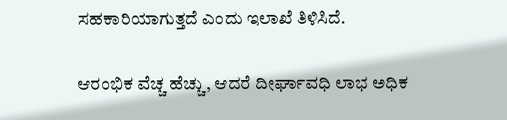ಸಹಕಾರಿಯಾಗುತ್ತದೆ ಎಂದು ಇಲಾಖೆ ತಿಳಿಸಿದೆ.

ಆರಂಭಿಕ ವೆಚ್ಚ ಹೆಚ್ಚು, ಆದರೆ ದೀರ್ಘಾವಧಿ ಲಾಭ ಅಧಿಕ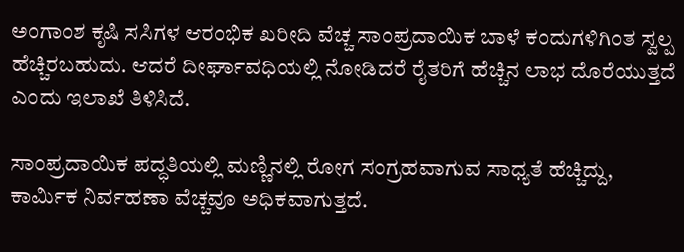ಅಂಗಾಂಶ ಕೃಷಿ ಸಸಿಗಳ ಆರಂಭಿಕ ಖರೀದಿ ವೆಚ್ಚ ಸಾಂಪ್ರದಾಯಿಕ ಬಾಳೆ ಕಂದುಗಳಿಗಿಂತ ಸ್ವಲ್ಪ ಹೆಚ್ಚಿರಬಹುದು. ಆದರೆ ದೀರ್ಘಾವಧಿಯಲ್ಲಿ ನೋಡಿದರೆ ರೈತರಿಗೆ ಹೆಚ್ಚಿನ ಲಾಭ ದೊರೆಯುತ್ತದೆ ಎಂದು ಇಲಾಖೆ ತಿಳಿಸಿದೆ.

ಸಾಂಪ್ರದಾಯಿಕ ಪದ್ಧತಿಯಲ್ಲಿ ಮಣ್ಣಿನಲ್ಲಿ ರೋಗ ಸಂಗ್ರಹವಾಗುವ ಸಾಧ್ಯತೆ ಹೆಚ್ಚಿದ್ದು, ಕಾರ್ಮಿಕ ನಿರ್ವಹಣಾ ವೆಚ್ಚವೂ ಅಧಿಕವಾಗುತ್ತದೆ.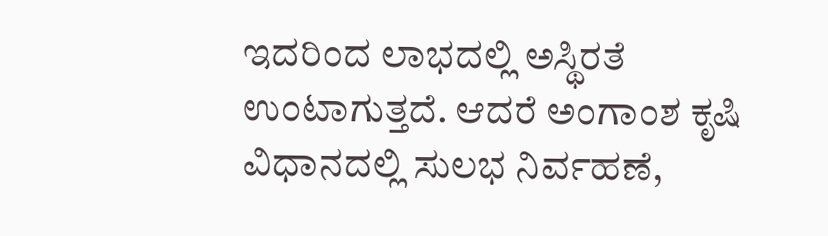ಇದರಿಂದ ಲಾಭದಲ್ಲಿ ಅಸ್ಥಿರತೆ ಉಂಟಾಗುತ್ತದೆ. ಆದರೆ ಅಂಗಾಂಶ ಕೃಷಿ ವಿಧಾನದಲ್ಲಿ ಸುಲಭ ನಿರ್ವಹಣೆ,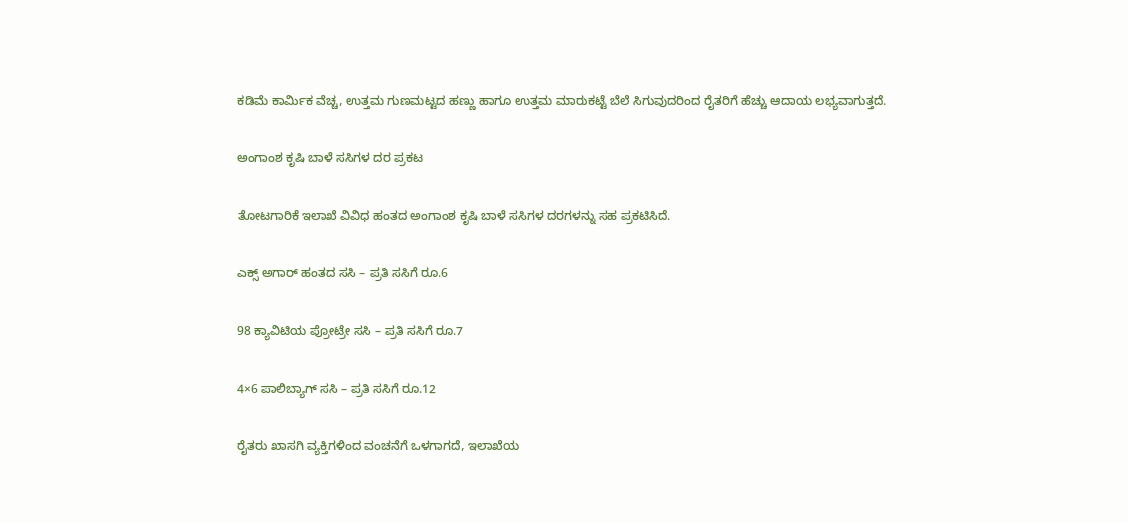ಕಡಿಮೆ ಕಾರ್ಮಿಕ ವೆಚ್ಚ, ಉತ್ತಮ ಗುಣಮಟ್ಟದ ಹಣ್ಣು ಹಾಗೂ ಉತ್ತಮ ಮಾರುಕಟ್ಟೆ ಬೆಲೆ ಸಿಗುವುದರಿಂದ ರೈತರಿಗೆ ಹೆಚ್ಚು ಆದಾಯ ಲಭ್ಯವಾಗುತ್ತದೆ.

ಅಂಗಾಂಶ ಕೃಷಿ ಬಾಳೆ ಸಸಿಗಳ ದರ ಪ್ರಕಟ

ತೋಟಗಾರಿಕೆ ಇಲಾಖೆ ವಿವಿಧ ಹಂತದ ಅಂಗಾಂಶ ಕೃಷಿ ಬಾಳೆ ಸಸಿಗಳ ದರಗಳನ್ನು ಸಹ ಪ್ರಕಟಿಸಿದೆ.

ಎಕ್ಸ್ ಅಗಾರ್ ಹಂತದ ಸಸಿ – ಪ್ರತಿ ಸಸಿಗೆ ರೂ.6

98 ಕ್ಯಾವಿಟಿಯ ಪ್ರೋಟ್ರೇ ಸಸಿ – ಪ್ರತಿ ಸಸಿಗೆ ರೂ.7

4×6 ಪಾಲಿಬ್ಯಾಗ್ ಸಸಿ – ಪ್ರತಿ ಸಸಿಗೆ ರೂ.12

ರೈತರು ಖಾಸಗಿ ವ್ಯಕ್ತಿಗಳಿಂದ ವಂಚನೆಗೆ ಒಳಗಾಗದೆ, ಇಲಾಖೆಯ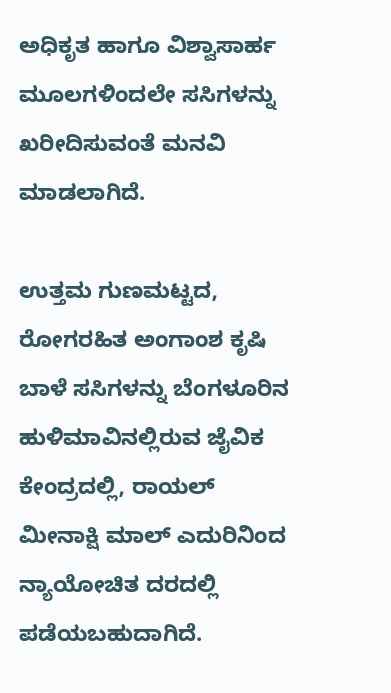ಅಧಿಕೃತ ಹಾಗೂ ವಿಶ್ವಾಸಾರ್ಹ ಮೂಲಗಳಿಂದಲೇ ಸಸಿಗಳನ್ನು ಖರೀದಿಸುವಂತೆ ಮನವಿ ಮಾಡಲಾಗಿದೆ.

ಉತ್ತಮ ಗುಣಮಟ್ಟದ, ರೋಗರಹಿತ ಅಂಗಾಂಶ ಕೃಷಿ ಬಾಳೆ ಸಸಿಗಳನ್ನು ಬೆಂಗಳೂರಿನ ಹುಳಿಮಾವಿನಲ್ಲಿರುವ ಜೈವಿಕ ಕೇಂದ್ರದಲ್ಲಿ, ರಾಯಲ್ ಮೀನಾಕ್ಷಿ ಮಾಲ್ ಎದುರಿನಿಂದ ನ್ಯಾಯೋಚಿತ ದರದಲ್ಲಿ ಪಡೆಯಬಹುದಾಗಿದೆ.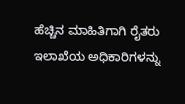ಹೆಚ್ಚಿನ ಮಾಹಿತಿಗಾಗಿ ರೈತರು ಇಲಾಖೆಯ ಅಧಿಕಾರಿಗಳನ್ನು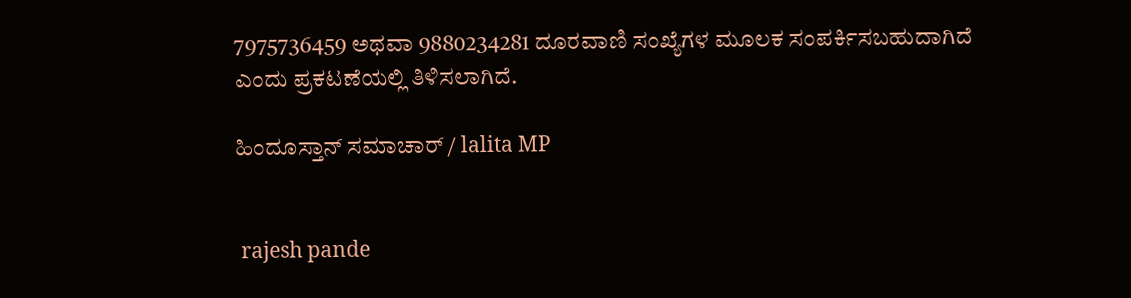7975736459 ಅಥವಾ 9880234281 ದೂರವಾಣಿ ಸಂಖ್ಯೆಗಳ ಮೂಲಕ ಸಂಪರ್ಕಿಸಬಹುದಾಗಿದೆ ಎಂದು ಪ್ರಕಟಣೆಯಲ್ಲಿ ತಿಳಿಸಲಾಗಿದೆ.

ಹಿಂದೂಸ್ತಾನ್ ಸಮಾಚಾರ್ / lalita MP


 rajesh pande